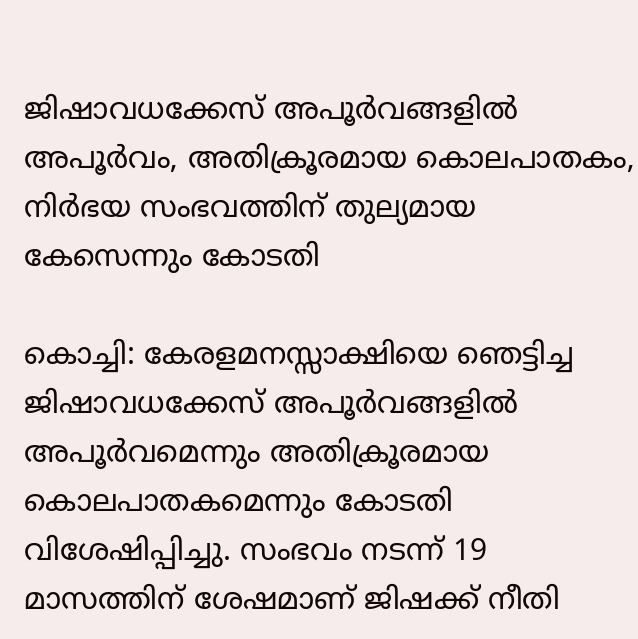ജിഷാവധക്കേസ് അപൂര്‍വങ്ങളില്‍ അപൂര്‍വം, അതിക്രൂരമായ കൊലപാതകം, നിര്‍ഭയ സംഭവത്തിന് തുല്യമായ കേസെന്നും കോടതി

കൊച്ചി: കേരളമനസ്സാക്ഷിയെ ഞെട്ടിച്ച ജിഷാവധക്കേസ് അപൂര്‍വങ്ങളില്‍ അപൂര്‍വമെന്നും അതിക്രൂരമായ കൊലപാതകമെന്നും കോടതി വിശേഷിപ്പിച്ചു. സംഭവം നടന്ന് 19 മാസത്തിന് ശേഷമാണ് ജിഷക്ക് നീതി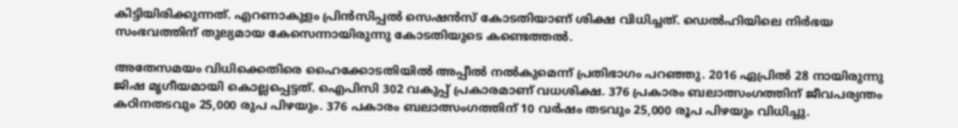കിട്ടിയിരിക്കുന്നത്. എറണാകുളം പ്രിന്‍സിപ്പല്‍ സെഷന്‍സ് കോടതിയാണ് ശിക്ഷ വിധിച്ചത്. ഡെല്‍ഹിയിലെ നിര്‍ഭയ സംഭവത്തിന് തുല്യമായ കേസെന്നായിരുന്നു കോടതിയുടെ കണ്ടെത്തല്‍.

അതേസമയം വിധിക്കെതിരെ ഹൈക്കോടതിയില്‍ അപ്പീല്‍ നല്‍കുമെന്ന് പ്രതിഭാഗം പറഞ്ഞു. 2016 ഏപ്രില്‍ 28 നായിരുന്നു ജിഷ മൃഗീയമായി കൊല്ലപ്പെട്ടത്. ഐപിസി 302 വകുപ്പ് പ്രകാരമാണ് വധശിക്ഷ. 376 പ്രകാരം ബലാത്സംഗത്തിന് ജീവപര്യന്തം കഠിനതടവും 25,000 രുപ പിഴയും. 376 പകാരം ബലാത്സംഗത്തിന് 10 വര്‍ഷം തടവും 25,000 രൂപ പിഴയും വിധിച്ചു.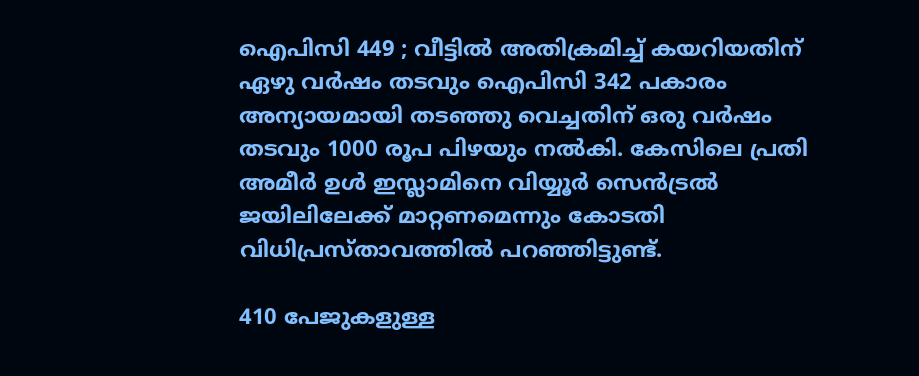ഐപിസി 449 ; വീട്ടില്‍ അതിക്രമിച്ച് കയറിയതിന് ഏഴു വര്‍ഷം തടവും ഐപിസി 342 പകാരം അന്യായമായി തടഞ്ഞു വെച്ചതിന് ഒരു വര്‍ഷം തടവും 1000 രൂപ പിഴയും നല്‍കി. കേസിലെ പ്രതി അമീര്‍ ഉള്‍ ഇസ്ലാമിനെ വിയ്യൂര്‍ സെന്‍ട്രല്‍ ജയിലിലേക്ക് മാറ്റണമെന്നും കോടതി വിധിപ്രസ്താവത്തില്‍ പറഞ്ഞിട്ടുണ്ട്.

410 പേജുകളുള്ള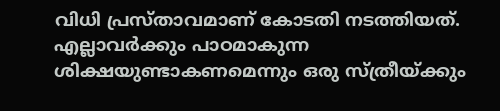വിധി പ്രസ്താവമാണ് കോടതി നടത്തിയത്. എല്ലാവര്‍ക്കും പാഠമാകുന്ന ശിക്ഷയുണ്ടാകണമെന്നും ഒരു സ്ത്രീയ്ക്കും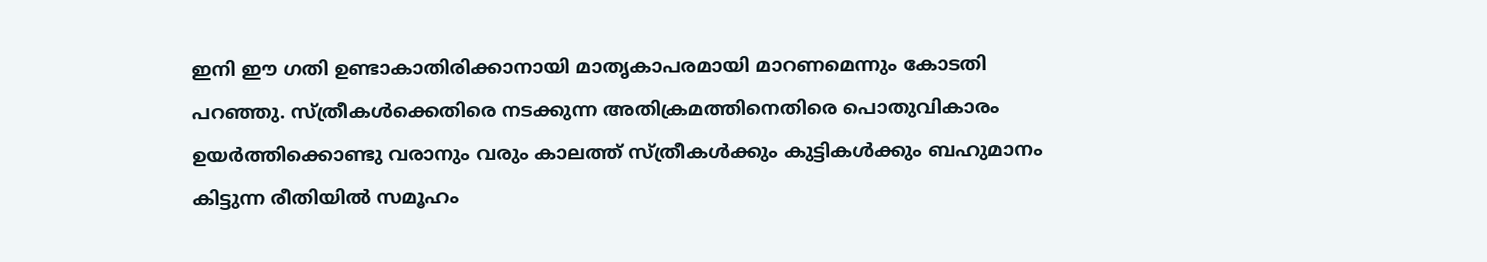ഇനി ഈ ഗതി ഉണ്ടാകാതിരിക്കാനായി മാതൃകാപരമായി മാറണമെന്നും കോടതി പറഞ്ഞു. സ്ത്രീകള്‍ക്കെതിരെ നടക്കുന്ന അതിക്രമത്തിനെതിരെ പൊതുവികാരം ഉയര്‍ത്തിക്കൊണ്ടു വരാനും വരും കാലത്ത് സ്ത്രീകള്‍ക്കും കുട്ടികള്‍ക്കും ബഹുമാനം കിട്ടുന്ന രീതിയില്‍ സമൂഹം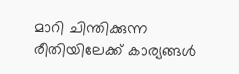മാറി ചിന്തിക്കുന്ന രീതിയിലേക്ക് കാര്യങ്ങള്‍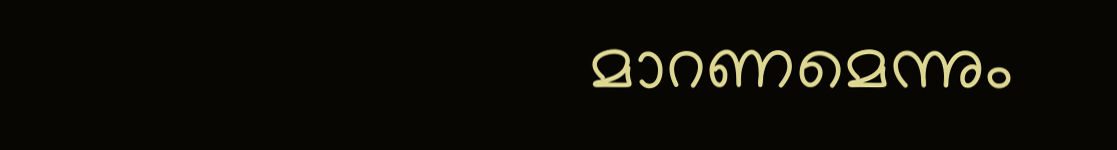മാറണമെന്നും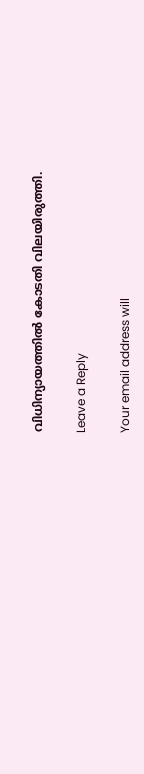വിധിന്യായത്തില്‍ കോടതി വിലയിരുത്തി.

Leave a Reply

Your email address will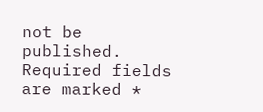not be published. Required fields are marked *